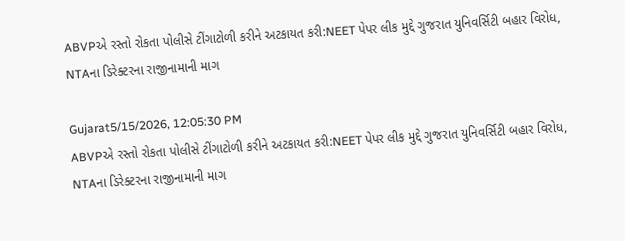ABVPએ રસ્તો રોકતા પોલીસે ટીંગાટોળી કરીને અટકાયત કરી:NEET પેપર લીક મુદ્દે ગુજરાત યુનિવર્સિટી બહાર વિરોધ, NTAના ડિરેક્ટરના રાજીનામાની માગ

Gujarat5/15/2026, 12:05:30 PM
ABVPએ રસ્તો રોકતા પોલીસે ટીંગાટોળી કરીને અટકાયત કરી:NEET પેપર લીક મુદ્દે ગુજરાત યુનિવર્સિટી બહાર વિરોધ, NTAના ડિરેક્ટરના રાજીનામાની માગ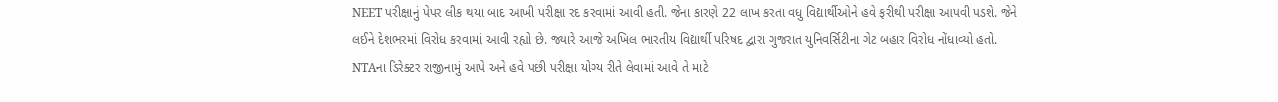NEET પરીક્ષાનું પેપર લીક થયા બાદ આખી પરીક્ષા રદ કરવામાં આવી હતી. જેના કારણે 22 લાખ કરતા વધુ વિદ્યાર્થીઓને હવે ફરીથી પરીક્ષા આપવી પડશે. જેને લઈને દેશભરમાં વિરોધ કરવામાં આવી રહ્યો છે. જ્યારે આજે અખિલ ભારતીય વિદ્યાર્થી પરિષદ દ્વારા ગુજરાત યુનિવર્સિટીના ગેટ બહાર વિરોધ નોંધાવ્યો હતો. NTAના ડિરેક્ટર રાજીનામું આપે અને હવે પછી પરીક્ષા યોગ્ય રીતે લેવામાં આવે તે માટે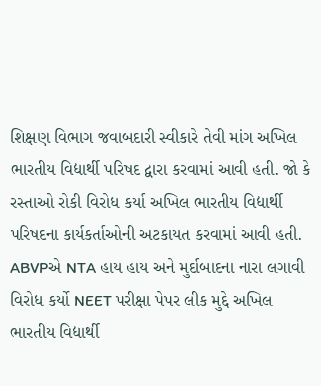શિક્ષણ વિભાગ જવાબદારી સ્વીકારે તેવી માંગ અખિલ ભારતીય વિદ્યાર્થી પરિષદ દ્વારા કરવામાં આવી હતી. જો કે રસ્તાઓ રોકી વિરોધ કર્યા અખિલ ભારતીય વિદ્યાર્થી પરિષદના કાર્યકર્તાઓની અટકાયત કરવામાં આવી હતી. ABVPએ NTA હાય હાય અને મુર્દાબાદના નારા લગાવી વિરોધ કર્યો NEET પરીક્ષા પેપર લીક મુદ્દે અખિલ ભારતીય વિદ્યાર્થી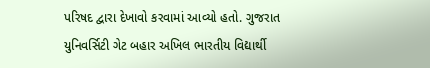પરિષદ દ્વારા દેખાવો કરવામાં આવ્યો હતો. ગુજરાત યુનિવર્સિટી ગેટ બહાર અખિલ ભારતીય વિદ્યાર્થી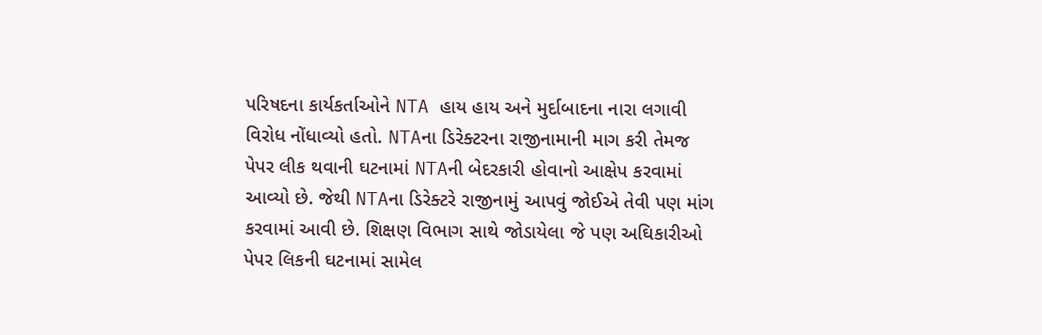પરિષદના કાર્યકર્તાઓને NTA હાય હાય અને મુર્દાબાદના નારા લગાવી વિરોધ નોંધાવ્યો હતો. NTAના ડિરેક્ટરના રાજીનામાની માગ કરી તેમજ પેપર લીક થવાની ઘટનામાં NTAની બેદરકારી હોવાનો આક્ષેપ કરવામાં આવ્યો છે. જેથી NTAના ડિરેક્ટરે રાજીનામું આપવું જોઈએ તેવી પણ માંગ કરવામાં આવી છે. શિક્ષણ વિભાગ સાથે જોડાયેલા જે પણ અઘિકારીઓ પેપર લિકની ઘટનામાં સામેલ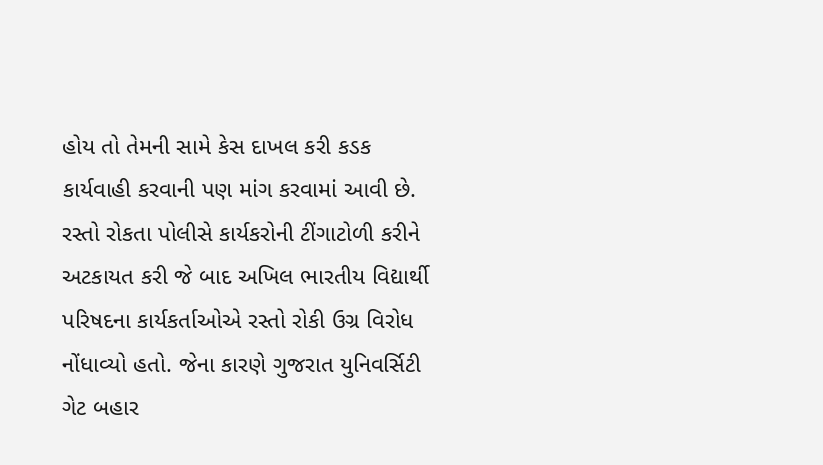હોય તો તેમની સામે કેસ દાખલ કરી કડક કાર્યવાહી કરવાની પણ માંગ કરવામાં આવી છે. રસ્તો રોકતા પોલીસે કાર્યકરોની ટીંગાટોળી કરીને અટકાયત કરી જે બાદ અખિલ ભારતીય વિદ્યાર્થી પરિષદના કાર્યકર્તાઓએ રસ્તો રોકી ઉગ્ર વિરોધ નોંધાવ્યો હતો. જેના કારણે ગુજરાત યુનિવર્સિટી ગેટ બહાર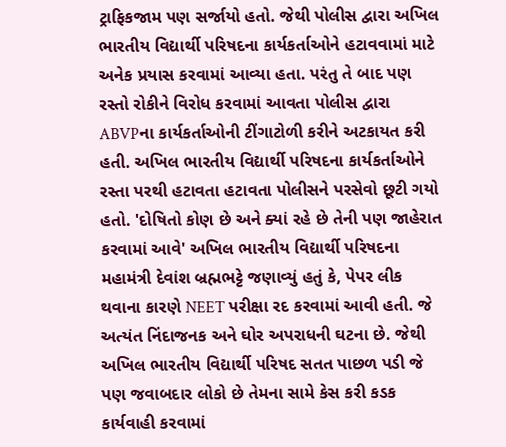ટ્રાફિકજામ પણ સર્જાયો હતો. જેથી પોલીસ દ્વારા અખિલ ભારતીય વિદ્યાર્થી પરિષદના કાર્યકર્તાઓને હટાવવામાં માટે અનેક પ્રયાસ કરવામાં આવ્યા હતા. પરંતુ તે બાદ પણ રસ્તો રોકીને વિરોધ કરવામાં આવતા પોલીસ દ્વારા ABVPના કાર્યકર્તાઓની ટીંગાટોળી કરીને અટકાયત કરી હતી. અખિલ ભારતીય વિદ્યાર્થી પરિષદના કાર્યકર્તાઓને રસ્તા પરથી હટાવતા હટાવતા પોલીસને પરસેવો છૂટી ગયો હતો. 'દોષિતો કોણ છે અને ક્યાં રહે છે તેની પણ જાહેરાત કરવામાં આવે' અખિલ ભારતીય વિદ્યાર્થી પરિષદના મહામંત્રી દેવાંશ બ્રહ્મભટ્ટે જણાવ્યું હતું કે, પેપર લીક થવાના કારણે NEET પરીક્ષા રદ કરવામાં આવી હતી. જે અત્યંત નિંદાજનક અને ઘોર અપરાધની ઘટના છે. જેથી અખિલ ભારતીય વિદ્યાર્થી પરિષદ સતત પાછળ પડી જે પણ જવાબદાર લોકો છે તેમના સામે કેસ કરી કડક કાર્યવાહી કરવામાં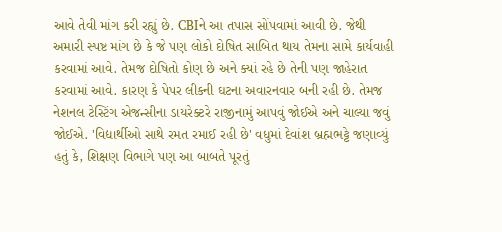આવે તેવી માંગ કરી રહ્યું છે. CBIને આ તપાસ સોંપવામાં આવી છે. જેથી અમારી સ્પષ્ટ માંગ છે કે જે પણ લોકો દોષિત સાબિત થાય તેમના સામે કાર્યવાહી કરવામાં આવે. તેમજ દોષિતો કોણ છે અને ક્યાં રહે છે તેની પણ જાહેરાત કરવામાં આવે. કારણ કે પેપર લીકની ઘટના અવારનવાર બની રહી છે. તેમજ નેશનલ ટેસ્ટિંગ એજન્સીના ડાયરેક્ટરે રાજીનામું આપવું જોઈએ અને ચાલ્યા જવું જોઈએ. 'વિદ્યાર્થીઓ સાથે રમત રમાઈ રહી છે' વધુમાં દેવાંશ બ્રહ્મભટ્ટે જણાવ્યું હતું કે, શિક્ષણ વિભાગે પણ આ બાબતે પૂરતું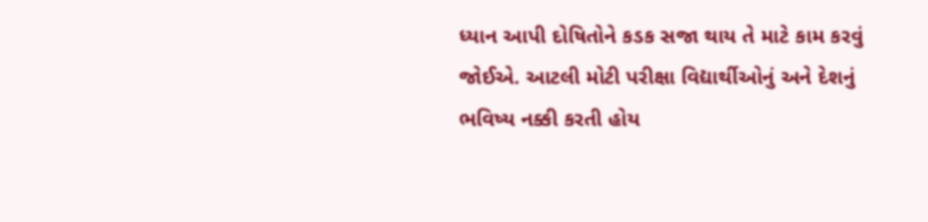ધ્યાન આપી દોષિતોને કડક સજા થાય તે માટે કામ કરવું જોઈએ. આટલી મોટી પરીક્ષા વિદ્યાર્થીઓનું અને દેશનું ભવિષ્ય નક્કી કરતી હોય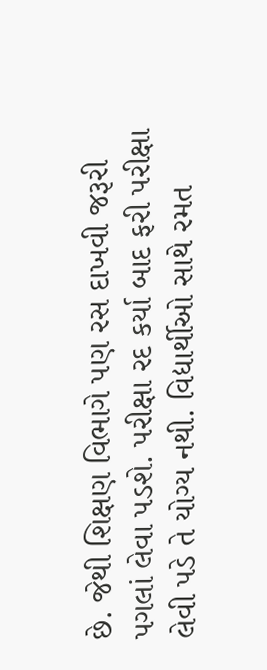છે. જેથી શિક્ષણ વિભાગે પણ રસ દાખવી જરૂરી પગલાં લેવા પડશે. પરીક્ષા રદ કર્યા બાદ ફરી પરીક્ષા લેવી પડે તે યોગ્ય નથી. વિદ્યાર્થીઓ સાથે રમત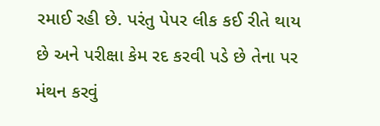રમાઈ રહી છે. પરંતુ પેપર લીક કઈ રીતે થાય છે અને પરીક્ષા કેમ રદ કરવી પડે છે તેના પર મંથન કરવું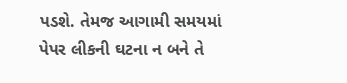પડશે. તેમજ આગામી સમયમાં પેપર લીકની ઘટના ન બને તે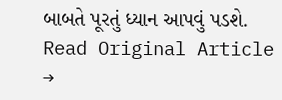બાબતે પૂરતું ધ્યાન આપવું પડશે.
Read Original Article →